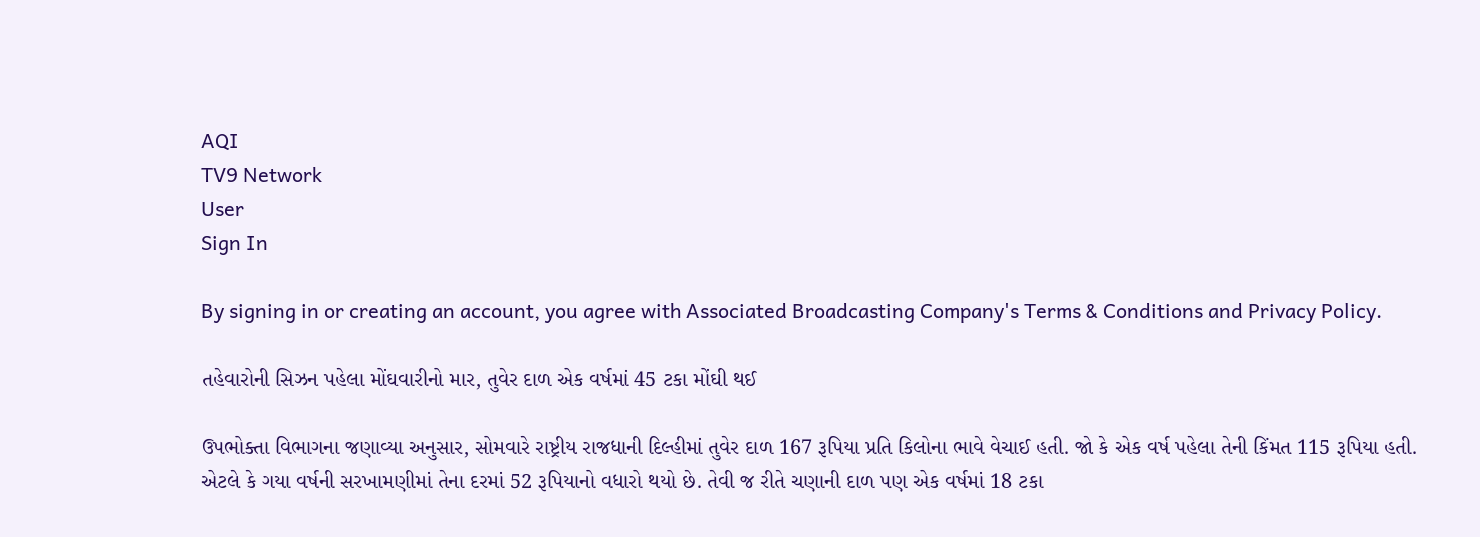AQI
TV9 Network
User
Sign In

By signing in or creating an account, you agree with Associated Broadcasting Company's Terms & Conditions and Privacy Policy.

તહેવારોની સિઝન પહેલા મોંઘવારીનો માર, તુવેર દાળ એક વર્ષમાં 45 ટકા મોંઘી થઈ

ઉપભોક્તા વિભાગના જણાવ્યા અનુસાર, સોમવારે રાષ્ટ્રીય રાજધાની દિલ્હીમાં તુવેર દાળ 167 રૂપિયા પ્રતિ કિલોના ભાવે વેચાઈ હતી. જો કે એક વર્ષ પહેલા તેની કિંમત 115 રૂપિયા હતી. એટલે કે ગયા વર્ષની સરખામણીમાં તેના દરમાં 52 રૂપિયાનો વધારો થયો છે. તેવી જ રીતે ચણાની દાળ પણ એક વર્ષમાં 18 ટકા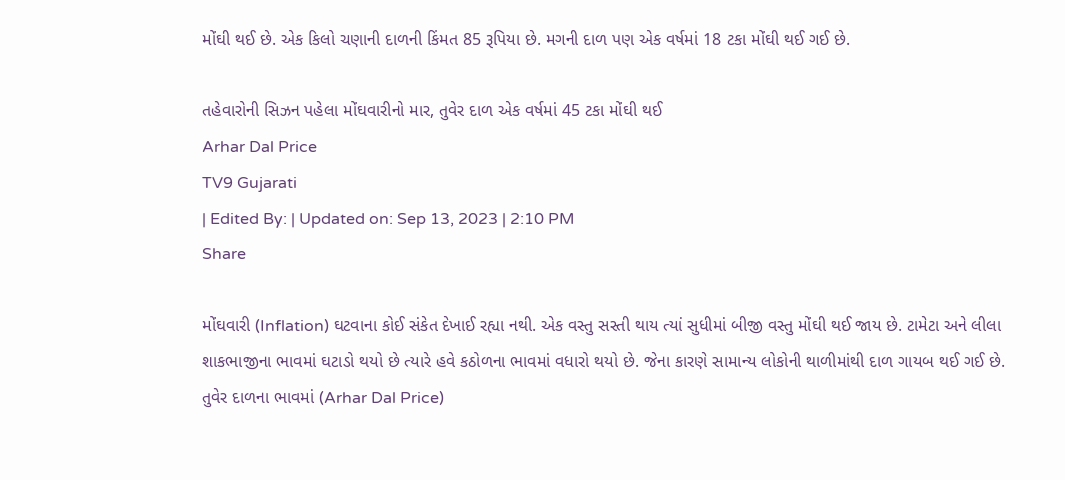મોંઘી થઈ છે. એક કિલો ચણાની દાળની કિંમત 85 રૂપિયા છે. મગની દાળ પણ એક વર્ષમાં 18 ટકા મોંઘી થઈ ગઈ છે.

તહેવારોની સિઝન પહેલા મોંઘવારીનો માર, તુવેર દાળ એક વર્ષમાં 45 ટકા મોંઘી થઈ
Arhar Dal Price
TV9 Gujarati
| Edited By: | Updated on: Sep 13, 2023 | 2:10 PM
Share

મોંઘવારી (Inflation) ઘટવાના કોઈ સંકેત દેખાઈ રહ્યા નથી. એક વસ્તુ સસ્તી થાય ત્યાં સુધીમાં બીજી વસ્તુ મોંઘી થઈ જાય છે. ટામેટા અને લીલા શાકભાજીના ભાવમાં ઘટાડો થયો છે ત્યારે હવે કઠોળના ભાવમાં વધારો થયો છે. જેના કારણે સામાન્ય લોકોની થાળીમાંથી દાળ ગાયબ થઈ ગઈ છે. તુવેર દાળના ભાવમાં (Arhar Dal Price)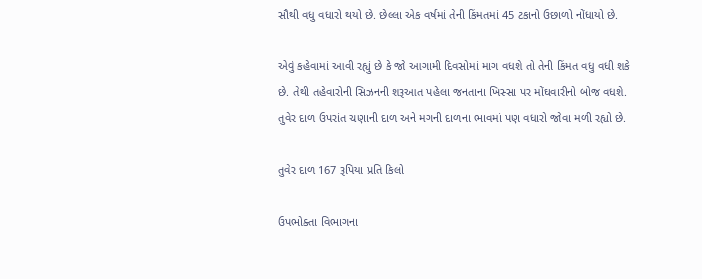સૌથી વધુ વધારો થયો છે. છેલ્લા એક વર્ષમાં તેની કિંમતમાં 45 ટકાનો ઉછાળો નોંધાયો છે.

એવું કહેવામાં આવી રહ્યું છે કે જો આગામી દિવસોમાં માગ વધશે તો તેની કિંમત વધુ વધી શકે છે. તેથી તહેવારોની સિઝનની શરૂઆત પહેલા જનતાના ખિસ્સા પર મોંઘવારીનો બોજ વધશે. તુવેર દાળ ઉપરાંત ચણાની દાળ અને મગની દાળના ભાવમાં પણ વધારો જોવા મળી રહ્યો છે.

તુવેર દાળ 167 રૂપિયા પ્રતિ કિલો

ઉપભોક્તા વિભાગના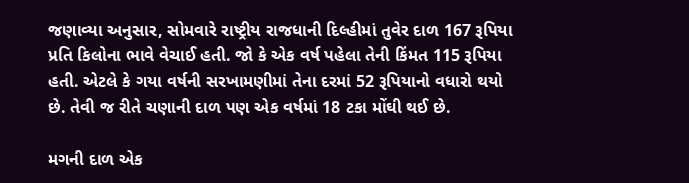જણાવ્યા અનુસાર, સોમવારે રાષ્ટ્રીય રાજધાની દિલ્હીમાં તુવેર દાળ 167 રૂપિયા પ્રતિ કિલોના ભાવે વેચાઈ હતી. જો કે એક વર્ષ પહેલા તેની કિંમત 115 રૂપિયા હતી. એટલે કે ગયા વર્ષની સરખામણીમાં તેના દરમાં 52 રૂપિયાનો વધારો થયો છે. તેવી જ રીતે ચણાની દાળ પણ એક વર્ષમાં 18 ટકા મોંઘી થઈ છે.

મગની દાળ એક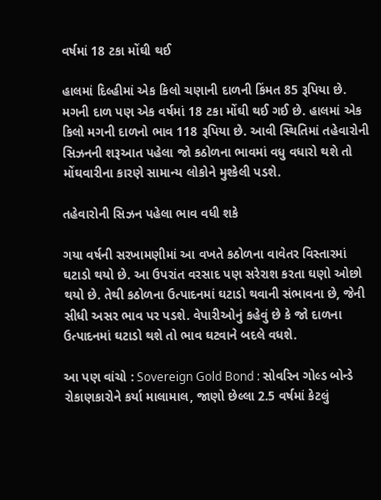વર્ષમાં 18 ટકા મોંઘી થઈ

હાલમાં દિલ્હીમાં એક કિલો ચણાની દાળની કિંમત 85 રૂપિયા છે. મગની દાળ પણ એક વર્ષમાં 18 ટકા મોંઘી થઈ ગઈ છે. હાલમાં એક કિલો મગની દાળનો ભાવ 118 રૂપિયા છે. આવી સ્થિતિમાં તહેવારોની સિઝનની શરૂઆત પહેલા જો કઠોળના ભાવમાં વધુ વધારો થશે તો મોંઘવારીના કારણે સામાન્ય લોકોને મુશ્કેલી પડશે.

તહેવારોની સિઝન પહેલા ભાવ વધી શકે

ગયા વર્ષની સરખામણીમાં આ વખતે કઠોળના વાવેતર વિસ્તારમાં ઘટાડો થયો છે. આ ઉપરાંત વરસાદ પણ સરેરાશ કરતા ઘણો ઓછો થયો છે. તેથી કઠોળના ઉત્પાદનમાં ઘટાડો થવાની સંભાવના છે, જેની સીધી અસર ભાવ પર પડશે. વેપારીઓનું કહેવું છે કે જો દાળના ઉત્પાદનમાં ઘટાડો થશે તો ભાવ ઘટવાને બદલે વધશે.

આ પણ વાંચો : Sovereign Gold Bond : સોવરિન ગોલ્ડ બોન્ડે રોકાણકારોને કર્યા માલામાલ, જાણો છેલ્લા 2.5 વર્ષમાં કેટલું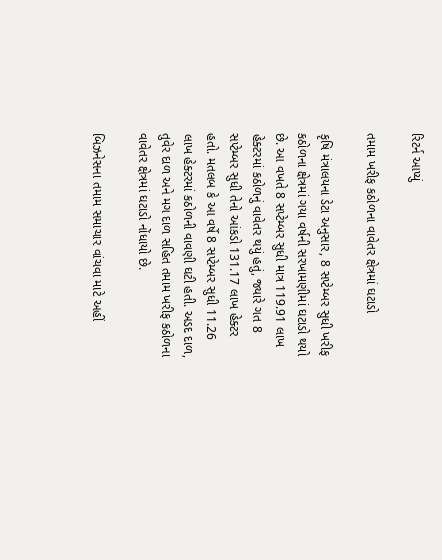રિટર્ન આપ્યું

તમામ ખરીફ કઠોળના વાવેતર ક્ષેત્રમાં ઘટાડો

કૃષિ મંત્રાલયના ડેટા અનુસાર, 8 સપ્ટેમ્બર સુધી ખરીફ કઠોળના ક્ષેત્રમાં ગયા વર્ષની સરખામણીમાં ઘટાડો થયો છે. આ વખતે 8 સપ્ટેમ્બર સુધી માત્ર 119.91 લાખ હેક્ટરમાં કઠોળનું વાવેતર થયું હતું, જ્યારે ગત 8 સપ્ટેમ્બર સુધી તેનો આંકડો 131.17 લાખ હેક્ટર હતો. મતલબ કે આ વર્ષે 8 સપ્ટેમ્બર સુધી 11.26 લાખ હેક્ટરમાં કઠોળની વાવણી ઘટી હતી. અડદ દાળ, તુવેર દાળ અને મગ દાળ સહિત તમામ ખરીફ કઠોળના વાવેતર ક્ષેત્રમાં ઘટાડો નોંધાયો છે.

બિઝનેસના તમામ સમાચાર વાંચવા માટે અહીં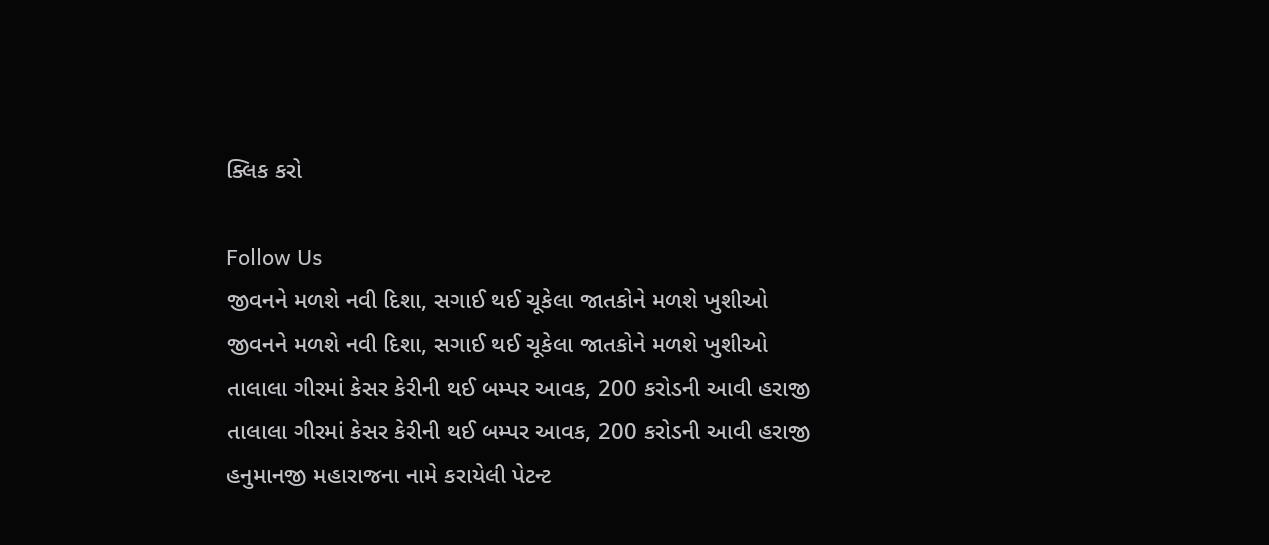ક્લિક કરો

Follow Us
જીવનને મળશે નવી દિશા, સગાઈ થઈ ચૂકેલા જાતકોને મળશે ખુશીઓ
જીવનને મળશે નવી દિશા, સગાઈ થઈ ચૂકેલા જાતકોને મળશે ખુશીઓ
તાલાલા ગીરમાં કેસર કેરીની થઈ બમ્પર આવક, 200 કરોડની આવી હરાજી
તાલાલા ગીરમાં કેસર કેરીની થઈ બમ્પર આવક, 200 કરોડની આવી હરાજી
હનુમાનજી મહારાજના નામે કરાયેલી પેટન્ટ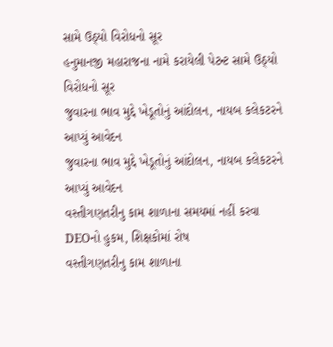સામે ઉઠ્યો વિરોધનો સૂર
હનુમાનજી મહારાજના નામે કરાયેલી પેટન્ટ સામે ઉઠ્યો વિરોધનો સૂર
જુવારના ભાવ મુદ્દે ખેડૂતોનું આંદોલન, નાયબ કલેકટરને આપ્યું આવેદન
જુવારના ભાવ મુદ્દે ખેડૂતોનું આંદોલન, નાયબ કલેકટરને આપ્યું આવેદન
વસ્તીગણતરીનુ કામ શાળાના સમયમાં નહીં કરવા DEOનો હુકમ, શિક્ષકોમાં રોષ
વસ્તીગણતરીનુ કામ શાળાના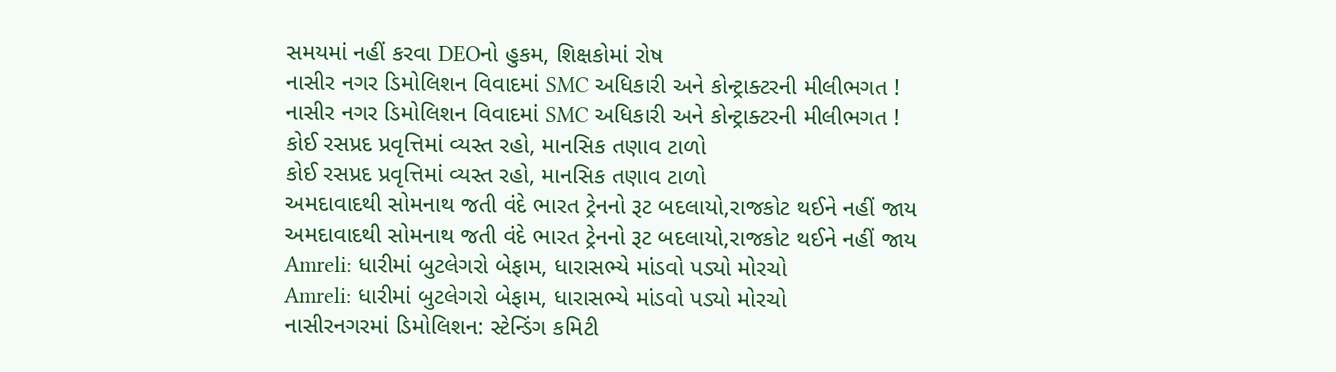સમયમાં નહીં કરવા DEOનો હુકમ, શિક્ષકોમાં રોષ
નાસીર નગર ડિમોલિશન વિવાદમાં SMC અધિકારી અને કોન્ટ્રાક્ટરની મીલીભગત !
નાસીર નગર ડિમોલિશન વિવાદમાં SMC અધિકારી અને કોન્ટ્રાક્ટરની મીલીભગત !
કોઈ રસપ્રદ પ્રવૃત્તિમાં વ્યસ્ત રહો, માનસિક તણાવ ટાળો
કોઈ રસપ્રદ પ્રવૃત્તિમાં વ્યસ્ત રહો, માનસિક તણાવ ટાળો
અમદાવાદથી સોમનાથ જતી વંદે ભારત ટ્રેનનો રૂટ બદલાયો,રાજકોટ થઈને નહીં જાય
અમદાવાદથી સોમનાથ જતી વંદે ભારત ટ્રેનનો રૂટ બદલાયો,રાજકોટ થઈને નહીં જાય
Amreli: ધારીમાં બુટલેગરો બેફામ, ધારાસભ્યે માંડવો પડ્યો મોરચો
Amreli: ધારીમાં બુટલેગરો બેફામ, ધારાસભ્યે માંડવો પડ્યો મોરચો
નાસીરનગરમાં ડિમોલિશન: સ્ટેન્ડિંગ કમિટી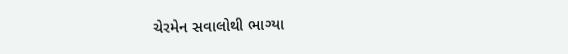ચેરમેન સવાલોથી ભાગ્યા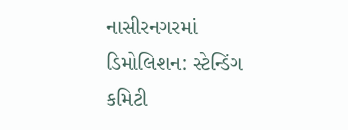નાસીરનગરમાં ડિમોલિશન: સ્ટેન્ડિંગ કમિટી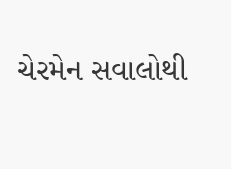ચેરમેન સવાલોથી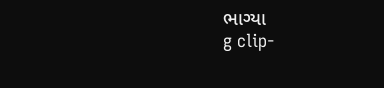ભાગ્યા
g clip-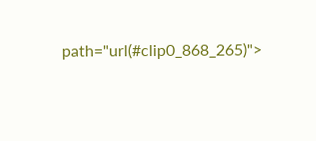path="url(#clip0_868_265)">